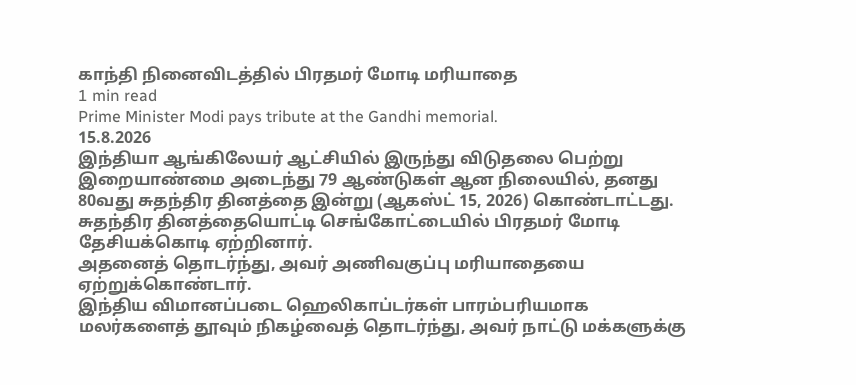காந்தி நினைவிடத்தில் பிரதமர் மோடி மரியாதை
1 min read
Prime Minister Modi pays tribute at the Gandhi memorial.
15.8.2026
இந்தியா ஆங்கிலேயர் ஆட்சியில் இருந்து விடுதலை பெற்று இறையாண்மை அடைந்து 79 ஆண்டுகள் ஆன நிலையில், தனது 80வது சுதந்திர தினத்தை இன்று (ஆகஸ்ட் 15, 2026) கொண்டாட்டது.
சுதந்திர தினத்தையொட்டி செங்கோட்டையில் பிரதமர் மோடி தேசியக்கொடி ஏற்றினார்.
அதனைத் தொடர்ந்து, அவர் அணிவகுப்பு மரியாதையை ஏற்றுக்கொண்டார்.
இந்திய விமானப்படை ஹெலிகாப்டர்கள் பாரம்பரியமாக மலர்களைத் தூவும் நிகழ்வைத் தொடர்ந்து, அவர் நாட்டு மக்களுக்கு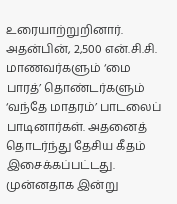உரையாற்றுறினார்.
அதன்பின், 2,500 என்.சி.சி. மாணவர்களும் ‘மை பாரத்’ தொண்டர்களும் ‘வந்தே மாதரம்’ பாடலைப் பாடினார்கள். அதனைத் தொடர்ந்து தேசிய கீதம் இசைக்கப்பட்டது.
முன்னதாக இன்று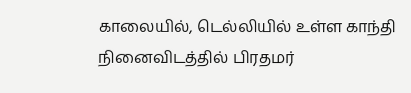காலையில், டெல்லியில் உள்ள காந்தி நினைவிடத்தில் பிரதமர்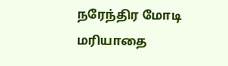நரேந்திர மோடி மரியாதை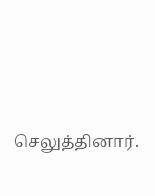செலுத்தினார்.